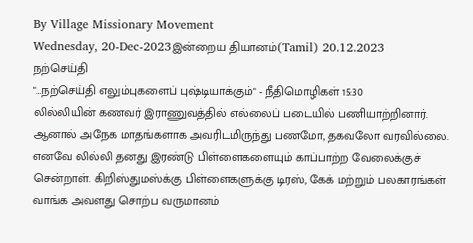By Village Missionary Movement
Wednesday, 20-Dec-2023இன்றைய தியானம்(Tamil) 20.12.2023
நற்செய்தி
"…நற்செய்தி எலும்புகளைப் புஷ்டியாக்கும்" - நீதிமொழிகள் 15:30
லில்லியின் கணவர் இராணுவத்தில் எல்லைப் படையில் பணியாற்றினார். ஆனால் அநேக மாதங்களாக அவரிடமிருந்து பணமோ, தகவலோ வரவில்லை. எனவே லில்லி தனது இரண்டு பிள்ளைகளையும் காப்பாற்ற வேலைக்குச் சென்றாள். கிறிஸ்துமஸ்க்கு பிள்ளைகளுக்கு டிரஸ், கேக் மற்றும் பலகாரங்கள் வாங்க அவளது சொற்ப வருமானம்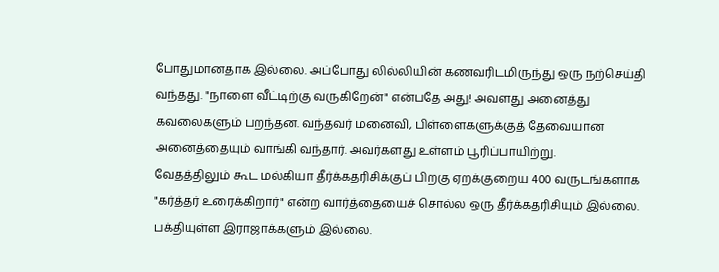போதுமானதாக இல்லை. அப்போது லில்லியின் கணவரிடமிருந்து ஒரு நற்செய்தி வந்தது. "நாளை வீட்டிற்கு வருகிறேன்" என்பதே அது! அவளது அனைத்து கவலைகளும் பறந்தன. வந்தவர் மனைவி, பிள்ளைகளுக்குத் தேவையான அனைத்தையும் வாங்கி வந்தார். அவர்களது உள்ளம் பூரிப்பாயிற்று.
வேதத்திலும் கூட மல்கியா தீர்க்கதரிசிக்குப் பிறகு ஏறக்குறைய 400 வருடங்களாக "கர்த்தர் உரைக்கிறார்" என்ற வார்த்தையைச் சொல்ல ஒரு தீர்க்கதரிசியும் இல்லை. பக்தியுள்ள இராஜாக்களும் இல்லை.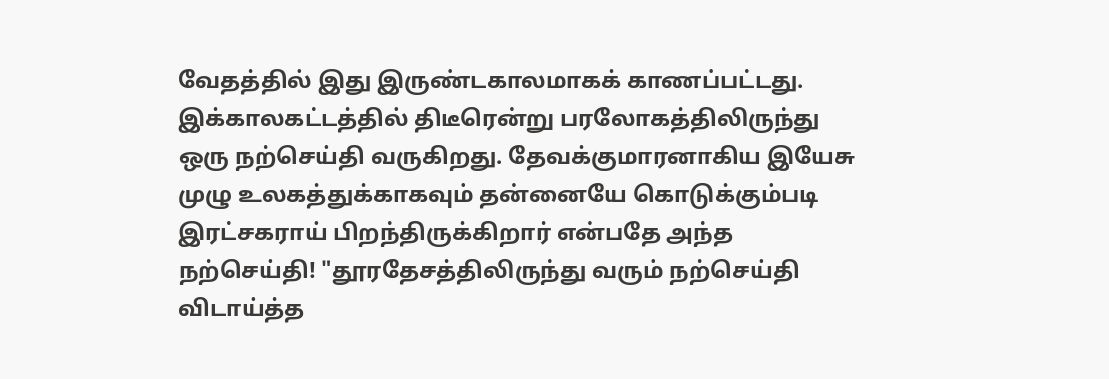வேதத்தில் இது இருண்டகாலமாகக் காணப்பட்டது. இக்காலகட்டத்தில் திடீரென்று பரலோகத்திலிருந்து ஒரு நற்செய்தி வருகிறது. தேவக்குமாரனாகிய இயேசு முழு உலகத்துக்காகவும் தன்னையே கொடுக்கும்படி இரட்சகராய் பிறந்திருக்கிறார் என்பதே அந்த நற்செய்தி! "தூரதேசத்திலிருந்து வரும் நற்செய்தி விடாய்த்த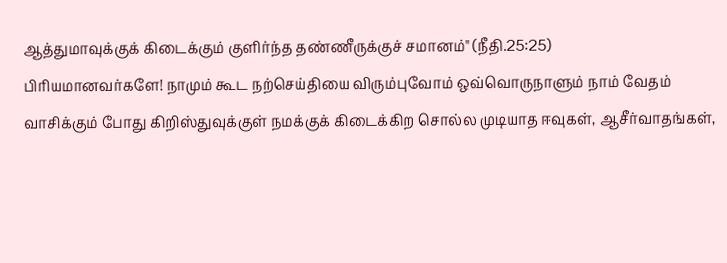ஆத்துமாவுக்குக் கிடைக்கும் குளிர்ந்த தண்ணீருக்குச் சமானம்" (நீதி.25:25)
பிரியமானவர்களே! நாமும் கூட நற்செய்தியை விரும்புவோம் ஒவ்வொருநாளும் நாம் வேதம் வாசிக்கும் போது கிறிஸ்துவுக்குள் நமக்குக் கிடைக்கிற சொல்ல முடியாத ஈவுகள், ஆசீர்வாதங்கள்,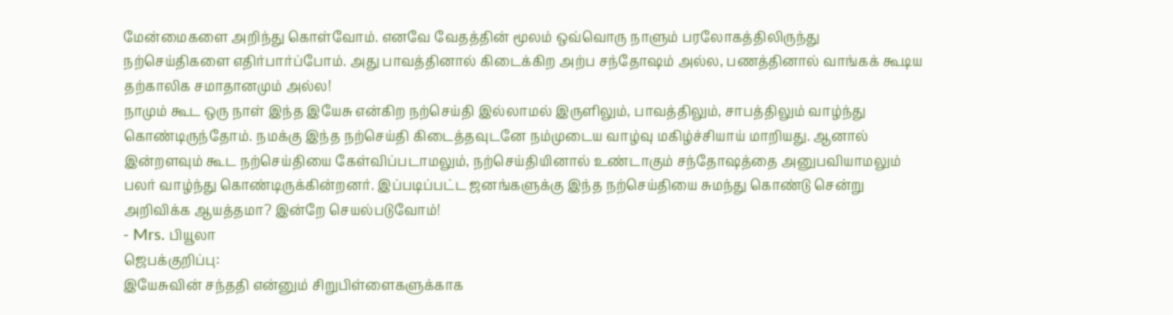மேன்மைகளை அறிந்து கொள்வோம். எனவே வேதத்தின் மூலம் ஒவ்வொரு நாளும் பரலோகத்திலிருந்து நற்செய்திகளை எதிர்பார்ப்போம். அது பாவத்தினால் கிடைக்கிற அற்ப சந்தோஷம் அல்ல, பணத்தினால் வாங்கக் கூடிய தற்காலிக சமாதானமும் அல்ல!
நாமும் கூட ஒரு நாள் இந்த இயேசு என்கிற நற்செய்தி இல்லாமல் இருளிலும், பாவத்திலும், சாபத்திலும் வாழ்ந்து கொண்டிருந்தோம். நமக்கு இந்த நற்செய்தி கிடைத்தவுடனே நம்முடைய வாழ்வு மகிழ்ச்சியாய் மாறியது. ஆனால் இன்றளவும் கூட நற்செய்தியை கேள்விப்படாமலும், நற்செய்தியினால் உண்டாகும் சந்தோஷத்தை அனுபவியாமலும் பலர் வாழ்ந்து கொண்டிருக்கின்றனர். இப்படிப்பட்ட ஜனங்களுக்கு இந்த நற்செய்தியை சுமந்து கொண்டு சென்று அறிவிக்க ஆயத்தமா? இன்றே செயல்படுவோம்!
- Mrs. பியூலா
ஜெபக்குறிப்பு:
இயேசுவின் சந்ததி என்னும் சிறுபிள்ளைகளுக்காக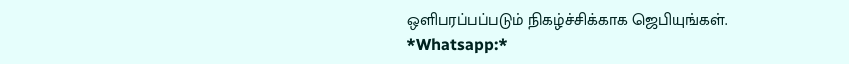ஒளிபரப்பப்படும் நிகழ்ச்சிக்காக ஜெபியுங்கள்.
*Whatsapp:*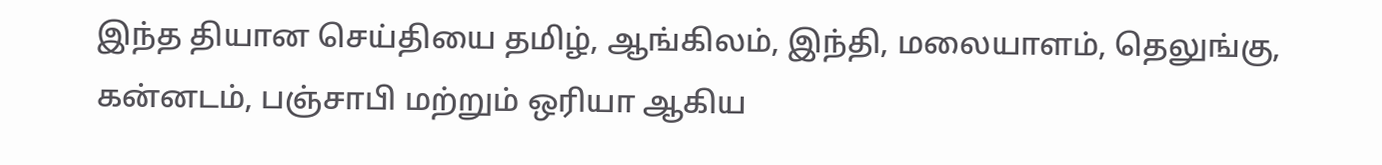இந்த தியான செய்தியை தமிழ், ஆங்கிலம், இந்தி, மலையாளம், தெலுங்கு, கன்னடம், பஞ்சாபி மற்றும் ஒரியா ஆகிய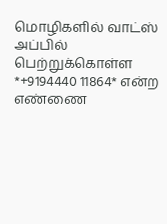மொழிகளில் வாட்ஸ் அப்பில் பெற்றுக்கொள்ள *+9194440 11864* என்ற எண்ணை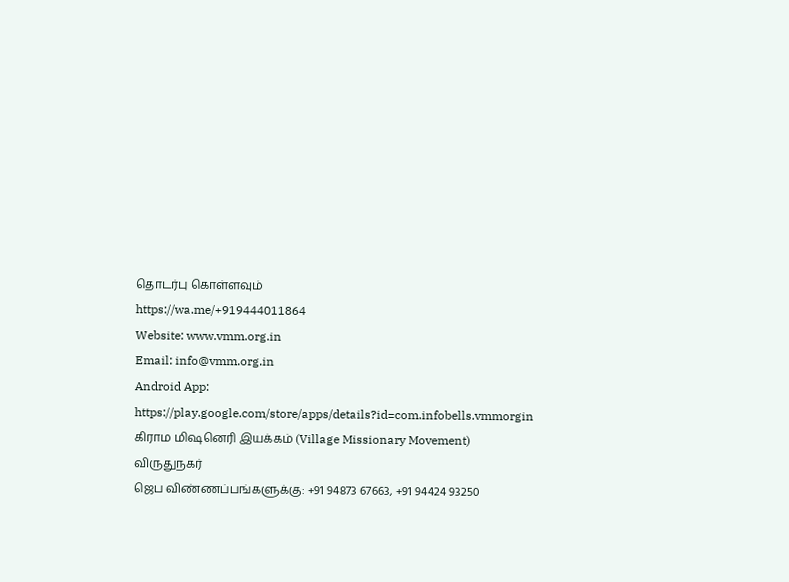தொடர்பு கொள்ளவும்
https://wa.me/+919444011864
Website: www.vmm.org.in
Email: info@vmm.org.in
Android App: https://play.google.com/store/apps/details?id=com.infobells.vmmorgin
கிராம மிஷனெரி இயக்கம் (Village Missionary Movement)
விருதுநகர்
ஜெப விண்ணப்பங்களுக்கு: +91 94873 67663, +91 94424 93250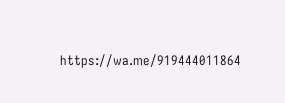https://wa.me/919444011864